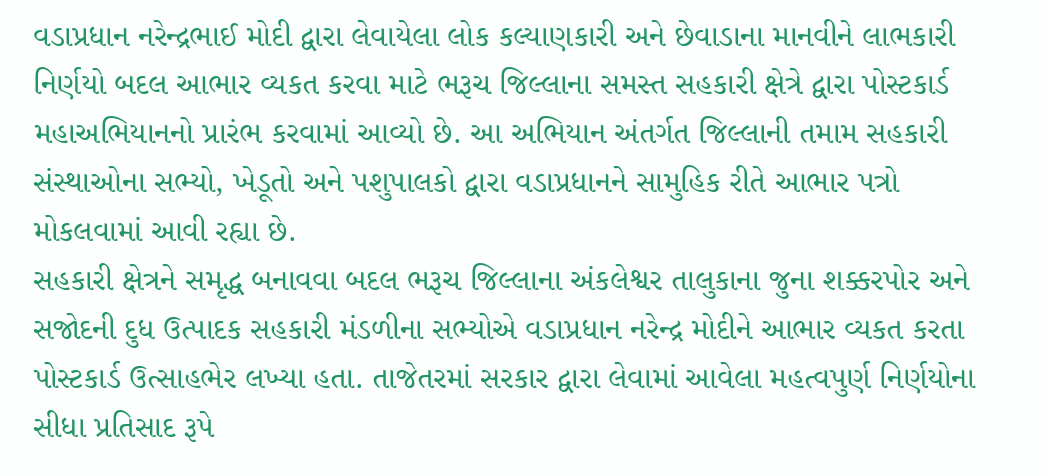વડાપ્રધાન નરેન્દ્રભાઈ મોદી દ્વારા લેવાયેલા લોક કલ્યાણકારી અને છેવાડાના માનવીને લાભકારી નિર્ણયો બદલ આભાર વ્યકત કરવા માટે ભરૂચ જિલ્લાના સમસ્ત સહકારી ક્ષેત્રે દ્વારા પોસ્ટકાર્ડ મહાઅભિયાનનો પ્રારંભ કરવામાં આવ્યો છે. આ અભિયાન અંતર્ગત જિલ્લાની તમામ સહકારી સંસ્થાઓના સભ્યો, ખેડૂતો અને પશુપાલકો દ્વારા વડાપ્રધાનને સામુહિક રીતે આભાર પત્રો મોકલવામાં આવી રહ્યા છે.
સહકારી ક્ષેત્રને સમૃદ્ધ બનાવવા બદલ ભરૂચ જિલ્લાના અંકલેશ્વર તાલુકાના જુના શક્કરપોર અને સજોદની દુધ ઉત્પાદક સહકારી મંડળીના સભ્યોએ વડાપ્રધાન નરેન્દ્ર મોદીને આભાર વ્યકત કરતા પોસ્ટકાર્ડ ઉત્સાહભેર લખ્યા હતા. તાજેતરમાં સરકાર દ્વારા લેવામાં આવેલા મહત્વપુર્ણ નિર્ણયોના સીધા પ્રતિસાદ રૂપે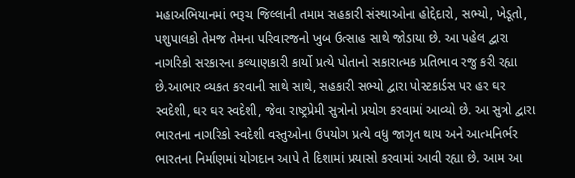મહાઅભિયાનમાં ભરૂચ જિલ્લાની તમામ સહકારી સંસ્થાઓના હોદ્દેદારો, સભ્યો, ખેડૂતો, પશુપાલકો તેમજ તેમના પરિવારજનો ખુબ ઉત્સાહ સાથે જોડાયા છે. આ પહેલ દ્વારા નાગરિકો સરકારના કલ્યાણકારી કાર્યો પ્રત્યે પોતાનો સકારાત્મક પ્રતિભાવ રજુ કરી રહ્યા છે.આભાર વ્યકત કરવાની સાથે સાથે, સહકારી સભ્યો દ્વારા પોસ્ટકાર્ડસ પર હર ઘર સ્વદેશી, ઘર ઘર સ્વદેશી, જેવા રાષ્ટ્રપ્રેમી સુત્રોનો પ્રયોગ કરવામાં આવ્યો છે. આ સુત્રો દ્વારા ભારતના નાગરિકો સ્વદેશી વસ્તુઓના ઉપયોગ પ્રત્યે વધુ જાગૃત થાય અને આત્મનિર્ભર ભારતના નિર્માણમાં યોગદાન આપે તે દિશામાં પ્રયાસો કરવામાં આવી રહ્યા છે. આમ આ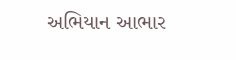અભિયાન આભાર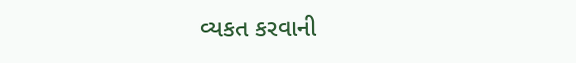વ્યકત કરવાની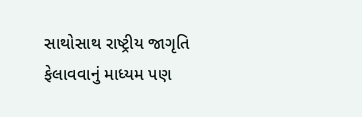સાથોસાથ રાષ્ટ્રીય જાગૃતિ ફેલાવવાનું માધ્યમ પણ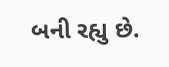બની રહ્યુ છે.